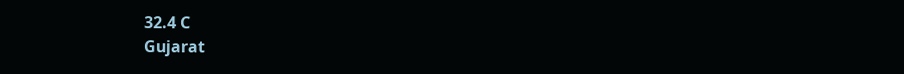32.4 C
Gujarat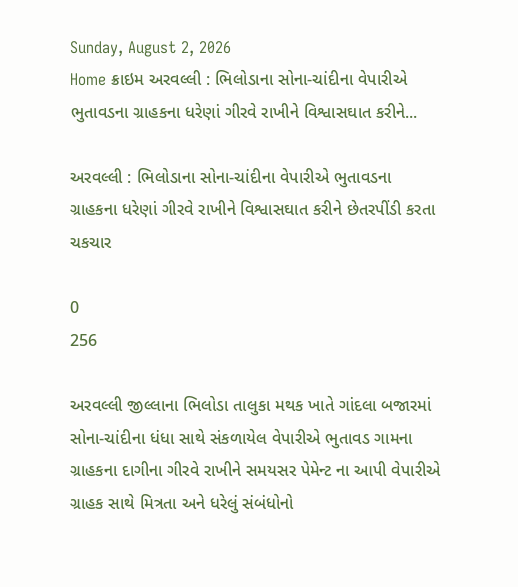Sunday, August 2, 2026
Home ક્રાઇમ અરવલ્લી : ભિલોડાના સોના-ચાંદીના વેપારીએ ભુતાવડના ગ્રાહકના ધરેણાં ગીરવે રાખીને વિશ્વાસઘાત કરીને...

અરવલ્લી : ભિલોડાના સોના-ચાંદીના વેપારીએ ભુતાવડના ગ્રાહકના ધરેણાં ગીરવે રાખીને વિશ્વાસઘાત કરીને છેતરપીંડી કરતા ચકચાર

0
256

અરવલ્લી જીલ્લાના ભિલોડા તાલુકા મથક ખાતે ગાંદલા બજારમાં સોના-ચાંદીના ધંધા સાથે સંકળાયેલ વેપારીએ ભુતાવડ ગામના ગ્રાહકના દાગીના ગીરવે રાખીને સમયસર પેમેન્ટ ના આપી વેપારીએ ગ્રાહક સાથે મિત્રતા અને ધરેલું સંબંધોનો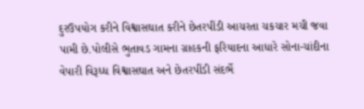દુરઉપયોગ કરીને વિશ્વાસઘાત કરીને છેતરપીંડી આચરતા ચકચાર મચી જવા પામી છે.પોલીસે ભુતાવડ ગામના ગ્રાહકની ફરિયાદના આધારે સોના-ચાંદીના વેપારી વિરૂધ્ધ વિશ્વાસઘાત અને છેતરપીંડી સંદર્ભે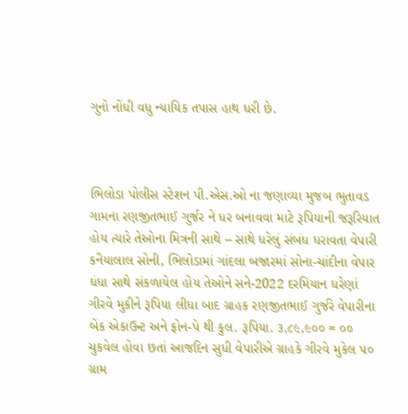ગુનો નોંધી વધુ ન્યાયિક તપાસ હાથ ધરી છે.



ભિલોડા પોલીસ સ્ટેશન પી.એસ.ઓ ના જણાવ્યા મુજબ ભુતાવડ ગામના રણજીતભાઈ ગુર્જર ને ધર બનાવવા માટે રૂપિયાની જરૂરિયાત હોય ત્યારે તેઓના મિત્રની સાથે – સાથે ધરેલું સંબંધ ધરાવતા વેપારી કનૈયાલાલ સોની, ભિલોડામાં ગાંદલા બજારમાં સોના-ચાંદીના વેપાર ધંધા સાથે સંકળાયેલ હોય તેઓને સને-2022 દરમિયાન ધરેણાં ગીરવે મુકીને રૂપિયા લીધા બાદ ગ્રાહક રણજીતભાઈ ગુર્જરે વેપારીના બેંક એકાઉન્ટ અને ફોન-પે થી કુલ. રૂપિયા. ૩,૮૯,૯૦૦ = ૦૦ ચુકવેલ હોવા છતાં આજદિન સુધી વેપારીએ ગ્રાહકે ગીરવે મુકેલ ૫૦ ગ્રામ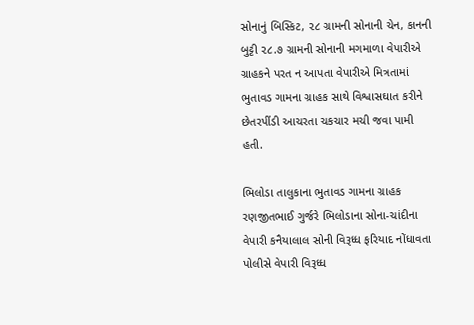સોનાનું બિસ્કિટ, ૨૮ ગ્રામની સોનાની ચેન, કાનની બુટ્ટી ૨૮.૭ ગ્રામની સોનાની મગમાળા વેપારીએ ગ્રાહકને પરત ન આપતા વેપારીએ મિત્રતામાં ભુતાવડ ગામના ગ્રાહક સાથે વિશ્વાસઘાત કરીને છેતરપીંડી આચરતા ચકચાર મચી જવા પામી હતી.

ભિલોડા તાલુકાના ભુતાવડ ગામના ગ્રાહક રણજીતભાઈ ગુર્જરે ભિલોડાના સોના-ચાંદીના વેપારી કનૈયાલાલ સોની વિરૂધ્ધ ફરિયાદ નોંધાવતા પોલીસે વેપારી વિરૂધ્ધ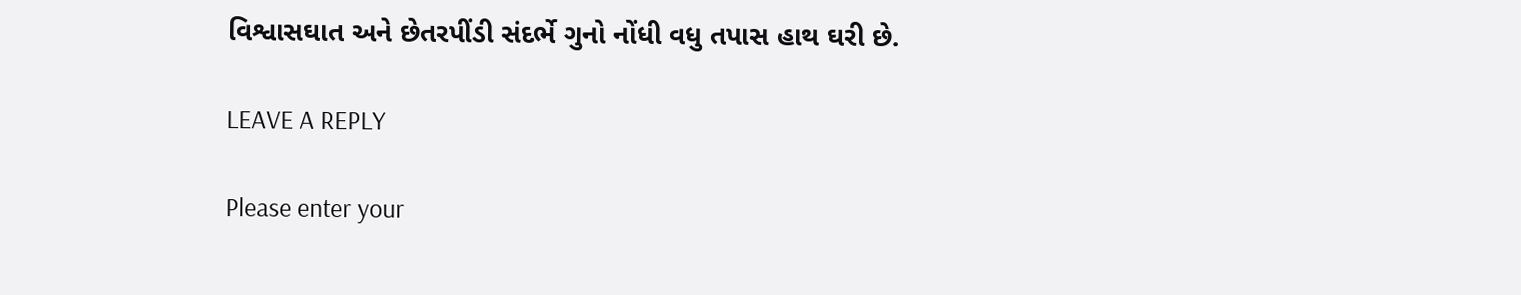વિશ્વાસઘાત અને છેતરપીંડી સંદર્ભે ગુનો નોંધી વધુ તપાસ હાથ ઘરી છે.

LEAVE A REPLY

Please enter your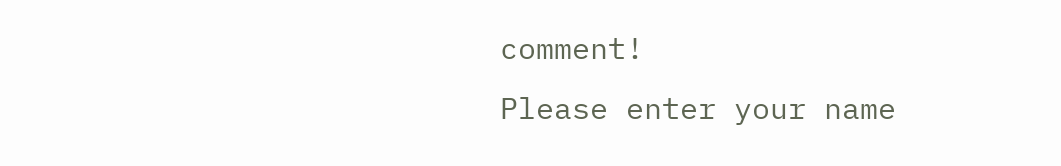comment!
Please enter your name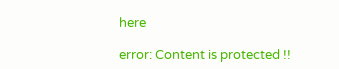here

error: Content is protected !!